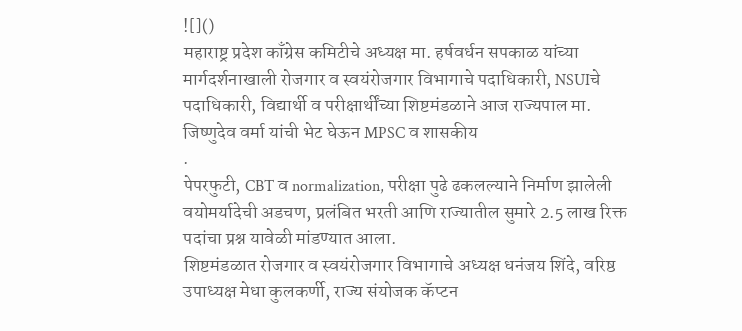![]()
महाराष्ट्र प्रदेश काँग्रेस कमिटीचे अध्यक्ष मा. हर्षवर्धन सपकाळ यांच्या मार्गदर्शनाखाली रोजगार व स्वयंरोजगार विभागाचे पदाधिकारी, NSUIचे पदाधिकारी, विद्यार्थी व परीक्षार्थींच्या शिष्टमंडळाने आज राज्यपाल मा. जिष्णुदेव वर्मा यांची भेट घेऊन MPSC व शासकीय
.
पेपरफुटी, CBT व normalization, परीक्षा पुढे ढकलल्याने निर्माण झालेली वयोमर्यादेची अडचण, प्रलंबित भरती आणि राज्यातील सुमारे 2.5 लाख रिक्त पदांचा प्रश्न यावेळी मांडण्यात आला.
शिष्टमंडळात रोजगार व स्वयंरोजगार विभागाचे अध्यक्ष धनंजय शिंदे, वरिष्ठ उपाध्यक्ष मेधा कुलकर्णी, राज्य संयोजक कॅप्टन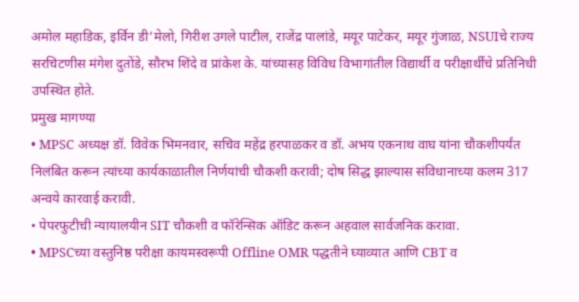अमोल महाडिक, इर्विन डी’मेलो, गिरीश उगले पाटील, राजेंद्र पालांडे, मयूर पाटेकर, मयूर गुंजाळ, NSUIचे राज्य सरचिटणीस मंगेश दुतोंडे, सौरभ शिंदे व प्रांकेश के. यांच्यासह विविध विभागांतील विद्यार्थी व परीक्षार्थींचे प्रतिनिधी उपस्थित होते.
प्रमुख मागण्या
• MPSC अध्यक्ष डॉ. विवेक भिमनवार, सचिव महेंद्र हरपाळकर व डॉ. अभय एकनाथ वाघ यांना चौकशीपर्यंत निलंबित करून त्यांच्या कार्यकाळातील निर्णयांची चौकशी करावी; दोष सिद्ध झाल्यास संविधानाच्या कलम 317 अन्वये कारवाई करावी.
• पेपरफुटीची न्यायालयीन SIT चौकशी व फॉरेन्सिक ऑडिट करून अहवाल सार्वजनिक करावा.
• MPSCच्या वस्तुनिष्ठ परीक्षा कायमस्वरूपी Offline OMR पद्धतीने घ्याव्यात आणि CBT व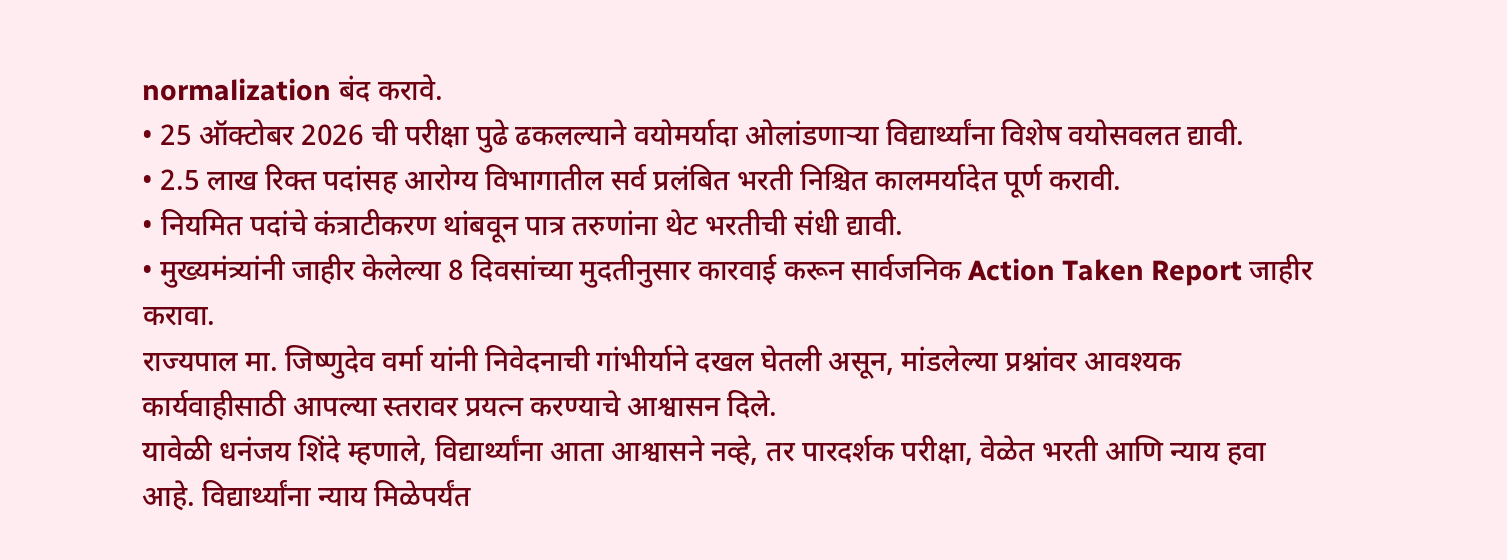normalization बंद करावे.
• 25 ऑक्टोबर 2026 ची परीक्षा पुढे ढकलल्याने वयोमर्यादा ओलांडणाऱ्या विद्यार्थ्यांना विशेष वयोसवलत द्यावी.
• 2.5 लाख रिक्त पदांसह आरोग्य विभागातील सर्व प्रलंबित भरती निश्चित कालमर्यादेत पूर्ण करावी.
• नियमित पदांचे कंत्राटीकरण थांबवून पात्र तरुणांना थेट भरतीची संधी द्यावी.
• मुख्यमंत्र्यांनी जाहीर केलेल्या 8 दिवसांच्या मुदतीनुसार कारवाई करून सार्वजनिक Action Taken Report जाहीर करावा.
राज्यपाल मा. जिष्णुदेव वर्मा यांनी निवेदनाची गांभीर्याने दखल घेतली असून, मांडलेल्या प्रश्नांवर आवश्यक कार्यवाहीसाठी आपल्या स्तरावर प्रयत्न करण्याचे आश्वासन दिले.
यावेळी धनंजय शिंदे म्हणाले, विद्यार्थ्यांना आता आश्वासने नव्हे, तर पारदर्शक परीक्षा, वेळेत भरती आणि न्याय हवा आहे. विद्यार्थ्यांना न्याय मिळेपर्यंत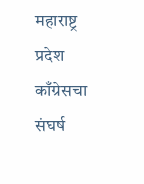महाराष्ट्र प्रदेश काँग्रेसचा संघर्ष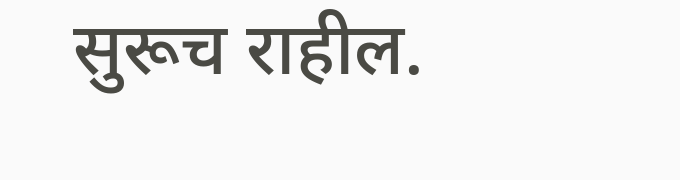सुरूच राहील.